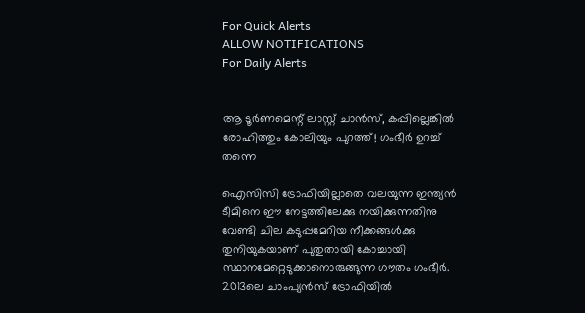For Quick Alerts
ALLOW NOTIFICATIONS
For Daily Alerts


ആ ടൂര്‍ണമെന്റ് ലാസ്റ്റ് ചാന്‍സ്, കപ്പില്ലെങ്കില്‍ രോഹിത്തും കോലിയും പുറത്ത്! ഗംഭീര്‍ ഉറച്ച് തന്നെ

ഐസിസി ട്രോഫിയില്ലാതെ വലയുന്ന ഇന്ത്യന്‍ ടീമിനെ ഈ നേട്ടത്തിലേക്കു നയിക്കുന്നതിനു വേണ്ടി ചില കടുപ്പമേറിയ നീക്കങ്ങള്‍ക്കു തുനിയുകയാണ് പുതുതായി കോച്ചായി സ്ഥാനമേറ്റെടുക്കാനൊരുങ്ങുന്ന ഗൗതം ഗംഭീര്‍. 2013ലെ ചാംപ്യന്‍സ് ട്രോഫിയില്‍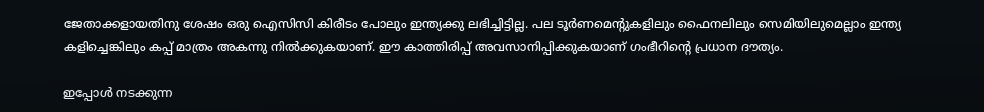ജേതാക്കളായതിനു ശേഷം ഒരു ഐസിസി കിരീടം പോലും ഇന്ത്യക്കു ലഭിച്ചിട്ടില്ല. പല ടൂര്‍ണമെന്റുകളിലും ഫൈനലിലും സെമിയിലുമെല്ലാം ഇന്ത്യ കളിച്ചെങ്കിലും കപ്പ് മാത്രം അകന്നു നില്‍ക്കുകയാണ്. ഈ കാത്തിരിപ്പ് അവസാനിപ്പിക്കുകയാണ് ഗംഭീറിന്റെ പ്രധാന ദൗത്യം.

ഇപ്പോള്‍ നടക്കുന്ന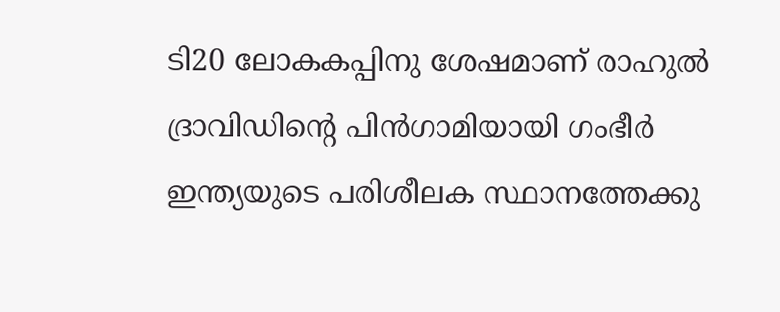ടി20 ലോകകപ്പിനു ശേഷമാണ് രാഹുല്‍ ദ്രാവിഡിന്റെ പിന്‍ഗാമിയായി ഗംഭീര്‍ ഇന്ത്യയുടെ പരിശീലക സ്ഥാനത്തേക്കു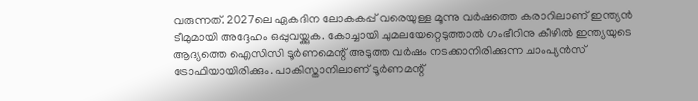വരുന്നത്. 2027ലെ ഏകദിന ലോകകപ്പ് വരെയുള്ള മൂന്നു വര്‍ഷത്തെ കരാറിലാണ് ഇന്ത്യന്‍ ടീമുമായി അദ്ദേഹം ഒപ്പുവയ്ക്കുക. കോച്ചായി ചുമലയേറ്റെടുത്താല്‍ ഗംഭീറിനു കീഴില്‍ ഇന്ത്യയുടെ ആദ്യത്തെ ഐസിസി ടൂര്‍ണമെന്റ് അടുത്ത വര്‍ഷം നടക്കാനിരിക്കുന്ന ചാംപ്യന്‍സ് ട്രോഫിയായിരിക്കും. പാകിസ്താനിലാണ് ടൂര്‍ണമന്റ്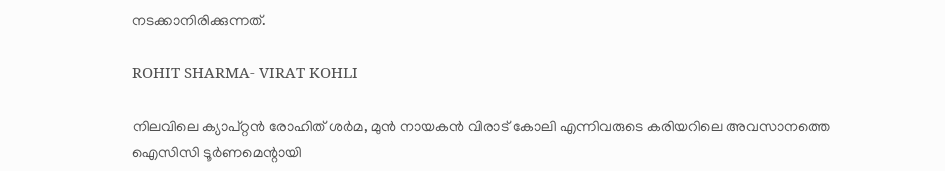നടക്കാനിരിക്കുന്നത്.

ROHIT SHARMA- VIRAT KOHLI

നിലവിലെ ക്യാപ്റ്റന്‍ രോഹിത് ശര്‍മ, മുന്‍ നായകന്‍ വിരാട് കോലി എന്നിവരുടെ കരിയറിലെ അവസാനത്തെ ഐസിസി ടൂര്‍ണമെന്റായി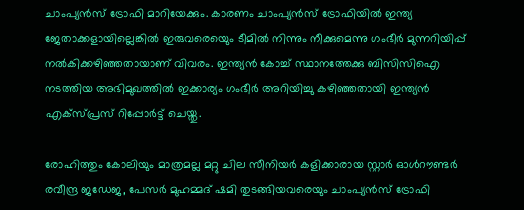ചാംപ്യന്‍സ് ട്രോഫി മാറിയേക്കും. കാരണം ചാംപ്യന്‍സ് ട്രോഫിയില്‍ ഇന്ത്യ ജേതാക്കളായില്ലെങ്കില്‍ ഇരുവരെയെും ടീമില്‍ നിന്നും നീക്കുമെന്നു ഗംഭീര്‍ മുന്നറിയിപ്പ് നല്‍കിക്കഴിഞ്ഞതായാണ് വിവരം. ഇന്ത്യന്‍ കോച്ച് സ്ഥാനത്തേക്കു ബിസിസിഐ നടത്തിയ അഭിമുഖത്തില്‍ ഇക്കാര്യം ഗംഭീര്‍ അറിയിച്ചു കഴിഞ്ഞതായി ഇന്ത്യന്‍ എക്‌സ്പ്രസ് റിപ്പോര്‍ട്ട് ചെയ്തു.

രോഹിത്തും കോലിയും മാത്രമല്ല മറ്റു ചില സീനിയര്‍ കളിക്കാരായ സ്റ്റാര്‍ ഓള്‍റൗണ്ടര്‍ രവീന്ദ്ര ജഡേജ, പേസര്‍ മുഹമ്മദ് ഷമി തുടങ്ങിയവരെയും ചാംപ്യന്‍സ് ട്രോഫി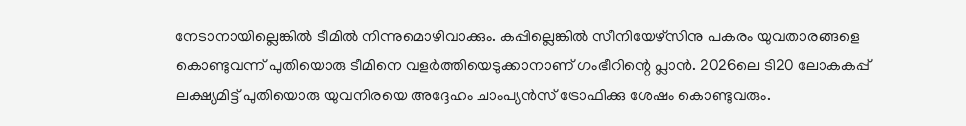നേടാനായില്ലെങ്കില്‍ ടീമില്‍ നിന്നുമൊഴിവാക്കും. കപ്പില്ലെങ്കില്‍ സീനിയേഴ്‌സിനു പകരം യുവതാരങ്ങളെ കൊണ്ടുവന്ന് പുതിയൊരു ടീമിനെ വളര്‍ത്തിയെടുക്കാനാണ് ഗംഭീറിന്റെ പ്ലാന്‍. 2026ലെ ടി20 ലോകകപ്പ് ലക്ഷ്യമിട്ട് പുതിയൊരു യുവനിരയെ അദ്ദേഹം ചാംപ്യന്‍സ് ട്രോഫിക്കു ശേഷം കൊണ്ടുവരും.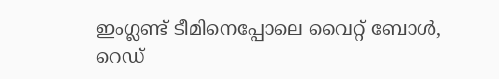ഇംഗ്ലണ്ട് ടീമിനെപ്പോലെ വൈറ്റ് ബോള്‍, റെഡ്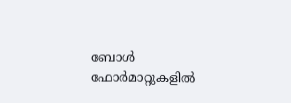ബോള്‍ ഫോര്‍മാറ്റുകളില്‍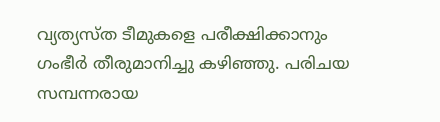വ്യത്യസ്ത ടീമുകളെ പരീക്ഷിക്കാനും ഗംഭീര്‍ തീരുമാനിച്ചു കഴിഞ്ഞു. പരിചയ സമ്പന്നരായ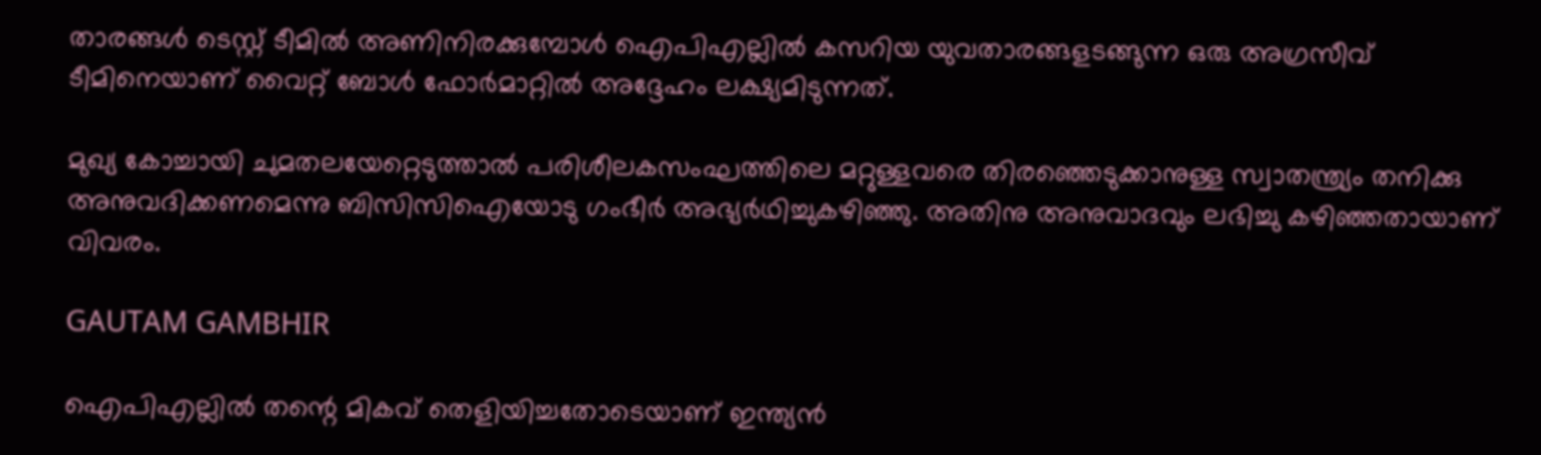താരങ്ങള്‍ ടെസ്റ്റ് ടീമില്‍ അണിനിരക്കുമ്പോള്‍ ഐപിഎല്ലില്‍ കസറിയ യുവതാരങ്ങളടങ്ങുന്ന ഒരു അഗ്രസീവ് ടീമിനെയാണ് വൈറ്റ് ബോള്‍ ഫോര്‍മാറ്റില്‍ അദ്ദേഹം ലക്ഷ്യമിടുന്നത്.

മുഖ്യ കോച്ചായി ചുമതലയേറ്റെടുത്താല്‍ പരിശീലകസംഘത്തിലെ മറ്റുള്ളവരെ തിരഞ്ഞെടുക്കാനുള്ള സ്വാതന്ത്ര്യം തനിക്കു അനുവദിക്കണമെന്നു ബിസിസിഐയോടു ഗംഭീര്‍ അഭ്യര്‍ഥിച്ചുകഴിഞ്ഞു. അതിനു അനുവാദവും ലഭിച്ചു കഴിഞ്ഞതായാണ് വിവരം.

GAUTAM GAMBHIR

ഐപിഎല്ലില്‍ തന്റെ മികവ് തെളിയിച്ചതോടെയാണ് ഇന്ത്യന്‍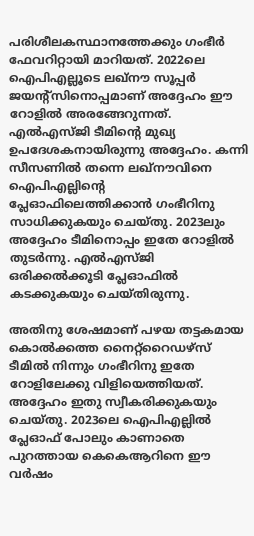പരിശീലകസ്ഥാനത്തേക്കും ഗംഭീര്‍ ഫേവറിറ്റായി മാറിയത്. 2022ലെ ഐപിഎല്ലൂടെ ലഖ്‌നൗ സൂപ്പര്‍ ജയന്റ്‌സിനൊപ്പമാണ് അദ്ദേഹം ഈ റോളില്‍ അരങ്ങേറുന്നത്. എല്‍എസ്ജി ടീമിന്റെ മുഖ്യ ഉപദേശകനായിരുന്നു അദ്ദേഹം. കന്നി സീസണില്‍ തന്നെ ലഖ്‌നൗവിനെ ഐപിഎല്ലിന്റെ പ്ലേഓഫിലെത്തിക്കാന്‍ ഗംഭീറിനു സാധിക്കുകയും ചെയ്തു. 2023ലും അദ്ദേഹം ടീമിനൊപ്പം ഇതേ റോളില്‍ തുടര്‍ന്നു. എല്‍എസ്ജി ഒരിക്കല്‍ക്കൂടി പ്ലേഓഫില്‍ കടക്കുകയും ചെയ്തിരുന്നു.

അതിനു ശേഷമാണ് പഴയ തട്ടകമായ കൊല്‍ക്കത്ത നൈറ്റ്‌റൈഡഴ്‌സ് ടീമില്‍ നിന്നും ഗംഭീറിനു ഇതേ റോളിലേക്കു വിളിയെത്തിയത്. അദ്ദേഹം ഇതു സ്വീകരിക്കുകയും ചെയ്തു. 2023ലെ ഐപിഎല്ലില്‍ പ്ലേഓഫ് പോലും കാണാതെ പുറത്തായ കെകെആറിനെ ഈ വര്‍ഷം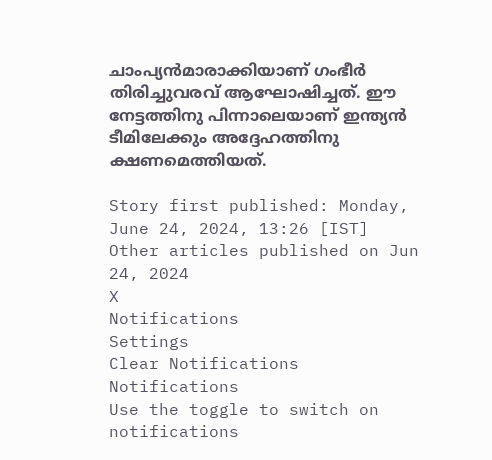ചാംപ്യന്‍മാരാക്കിയാണ് ഗംഭീര്‍ തിരിച്ചുവരവ് ആഘോഷിച്ചത്. ഈ നേട്ടത്തിനു പിന്നാലെയാണ് ഇന്ത്യന്‍ ടീമിലേക്കും അദ്ദേഹത്തിനു ക്ഷണമെത്തിയത്.

Story first published: Monday, June 24, 2024, 13:26 [IST]
Other articles published on Jun 24, 2024
X
Notifications
Settings
Clear Notifications
Notifications
Use the toggle to switch on notifications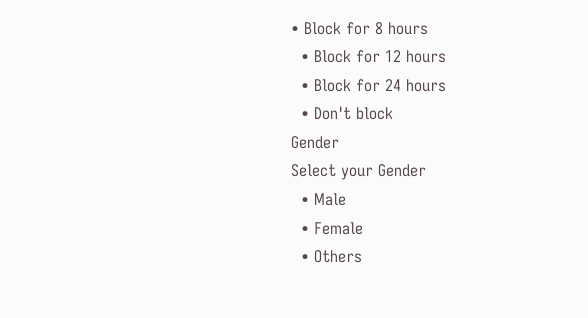• Block for 8 hours
  • Block for 12 hours
  • Block for 24 hours
  • Don't block
Gender
Select your Gender
  • Male
  • Female
  • Others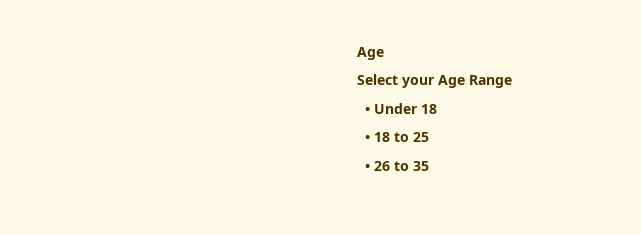Age
Select your Age Range
  • Under 18
  • 18 to 25
  • 26 to 35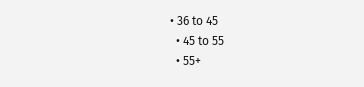• 36 to 45
  • 45 to 55
  • 55+